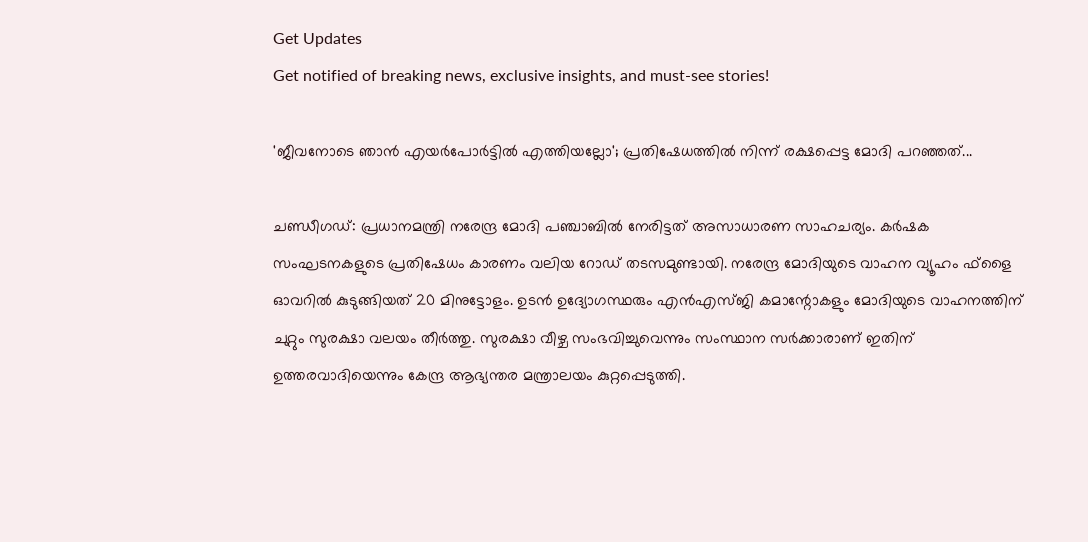Get Updates
Get notified of breaking news, exclusive insights, and must-see stories!

'ജീവനോടെ ഞാന്‍ എയര്‍പോര്‍ട്ടില്‍ എത്തിയല്ലോ'; പ്രതിഷേധത്തില്‍ നിന്ന് രക്ഷപ്പെട്ട മോദി പറഞ്ഞത്...

ചണ്ഡീഗഡ്: പ്രധാനമന്ത്രി നരേന്ദ്ര മോദി പഞ്ചാബില്‍ നേരിട്ടത് അസാധാരണ സാഹചര്യം. കര്‍ഷക സംഘടനകളുടെ പ്രതിഷേധം കാരണം വലിയ റോഡ് തടസമുണ്ടായി. നരേന്ദ്ര മോദിയുടെ വാഹന വ്യൂഹം ഫ്‌ളൈ ഓവറില്‍ കുടുങ്ങിയത് 20 മിനുട്ടോളം. ഉടന്‍ ഉദ്യോഗസ്ഥരും എന്‍എസ്ജി കമാന്റോകളും മോദിയുടെ വാഹനത്തിന് ചുറ്റും സുരക്ഷാ വലയം തീര്‍ത്തു. സുരക്ഷാ വീഴ്ച സംഭവിച്ചുവെന്നും സംസ്ഥാന സര്‍ക്കാരാണ് ഇതിന് ഉത്തരവാദിയെന്നും കേന്ദ്ര ആഭ്യന്തര മന്ത്രാലയം കുറ്റപ്പെടുത്തി.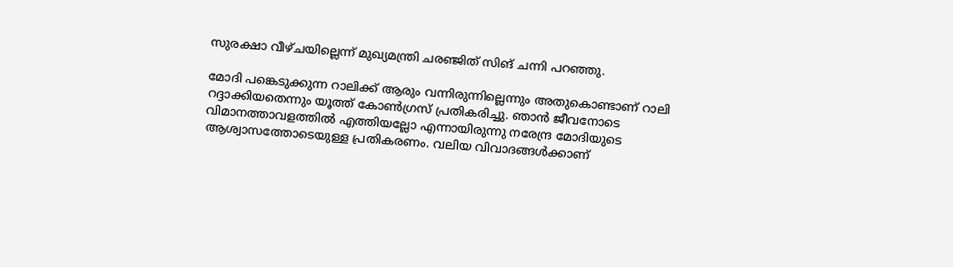സുരക്ഷാ വീഴ്ചയില്ലെന്ന് മുഖ്യമന്ത്രി ചരഞ്ജിത് സിങ് ചന്നി പറഞ്ഞു.

മോദി പങ്കെടുക്കുന്ന റാലിക്ക് ആരും വന്നിരുന്നില്ലെന്നും അതുകൊണ്ടാണ് റാലി റദ്ദാക്കിയതെന്നും യൂത്ത് കോണ്‍ഗ്രസ് പ്രതികരിച്ചു. ഞാന്‍ ജീവനോടെ വിമാനത്താവളത്തില്‍ എത്തിയല്ലോ എന്നായിരുന്നു നരേന്ദ്ര മോദിയുടെ ആശ്വാസത്തോടെയുള്ള പ്രതികരണം. വലിയ വിവാദങ്ങള്‍ക്കാണ്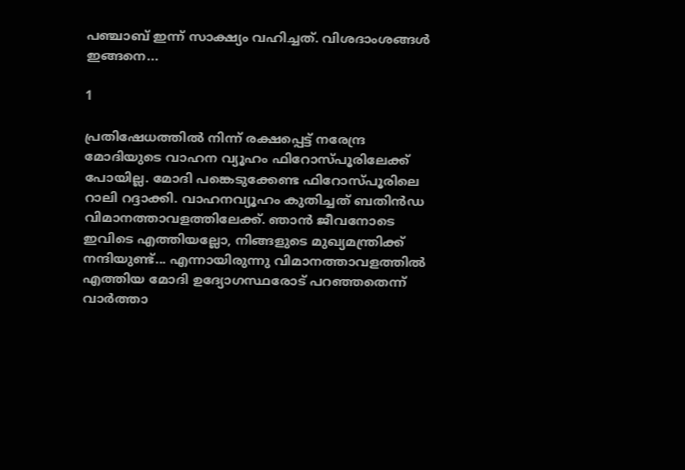പഞ്ചാബ് ഇന്ന് സാക്ഷ്യം വഹിച്ചത്. വിശദാംശങ്ങള്‍ ഇങ്ങനെ...

1

പ്രതിഷേധത്തില്‍ നിന്ന് രക്ഷപ്പെട്ട് നരേന്ദ്ര മോദിയുടെ വാഹന വ്യൂഹം ഫിറോസ്പൂരിലേക്ക് പോയില്ല. മോദി പങ്കെടുക്കേണ്ട ഫിറോസ്പൂരിലെ റാലി റദ്ദാക്കി. വാഹനവ്യൂഹം കുതിച്ചത് ബതിന്‍ഡ വിമാനത്താവളത്തിലേക്ക്. ഞാന്‍ ജീവനോടെ ഇവിടെ എത്തിയല്ലോ, നിങ്ങളുടെ മുഖ്യമന്ത്രിക്ക് നന്ദിയുണ്ട്... എന്നായിരുന്നു വിമാനത്താവളത്തില്‍ എത്തിയ മോദി ഉദ്യോഗസ്ഥരോട് പറഞ്ഞതെന്ന് വാര്‍ത്താ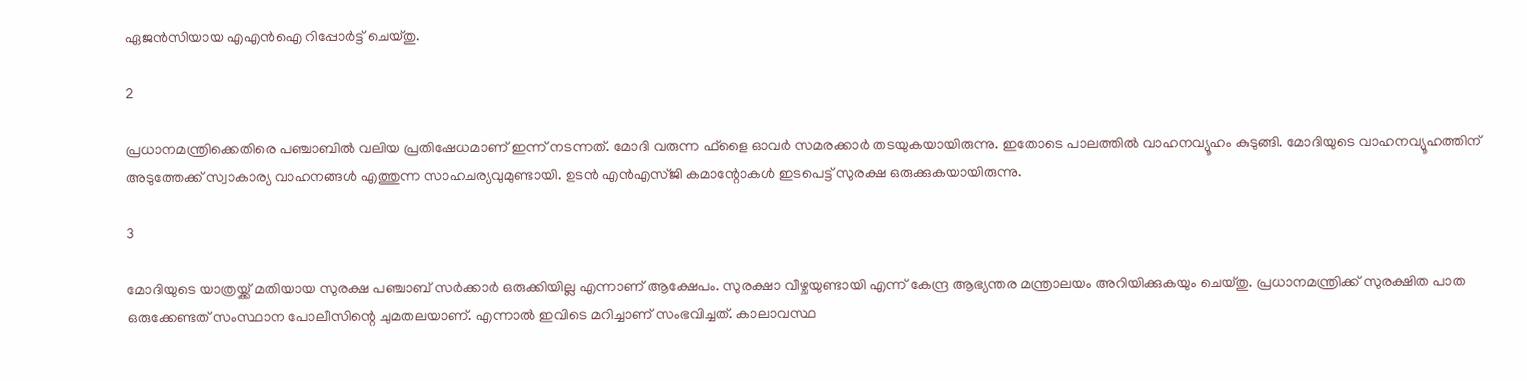ഏജന്‍സിയായ എഎന്‍ഐ റിപ്പോര്‍ട്ട് ചെയ്തു.

2

പ്രധാനമന്ത്രിക്കെതിരെ പഞ്ചാബില്‍ വലിയ പ്രതിഷേധമാണ് ഇന്ന് നടന്നത്. മോദി വരുന്ന ഫ്‌ളൈ ഓവര്‍ സമരക്കാര്‍ തടയുകയായിരുന്നു. ഇതോടെ പാലത്തില്‍ വാഹനവ്യൂഹം കുടുങ്ങി. മോദിയുടെ വാഹനവ്യൂഹത്തിന് അടുത്തേക്ക് സ്വാകാര്യ വാഹനങ്ങള്‍ എത്തുന്ന സാഹചര്യവുമുണ്ടായി. ഉടന്‍ എന്‍എസ്ജി കമാന്റോകള്‍ ഇടപെട്ട് സുരക്ഷ ഒരുക്കുകയായിരുന്നു.

3

മോദിയുടെ യാത്രയ്ക്ക് മതിയായ സുരക്ഷ പഞ്ചാബ് സര്‍ക്കാര്‍ ഒരുക്കിയില്ല എന്നാണ് ആക്ഷേപം. സുരക്ഷാ വീഴ്ചയുണ്ടായി എന്ന് കേന്ദ്ര ആഭ്യന്തര മന്ത്രാലയം അറിയിക്കുകയും ചെയ്തു. പ്രധാനമന്ത്രിക്ക് സുരക്ഷിത പാത ഒരുക്കേണ്ടത് സംസ്ഥാന പോലീസിന്റെ ചുമതലയാണ്. എന്നാല്‍ ഇവിടെ മറിച്ചാണ് സംഭവിച്ചത്. കാലാവസ്ഥ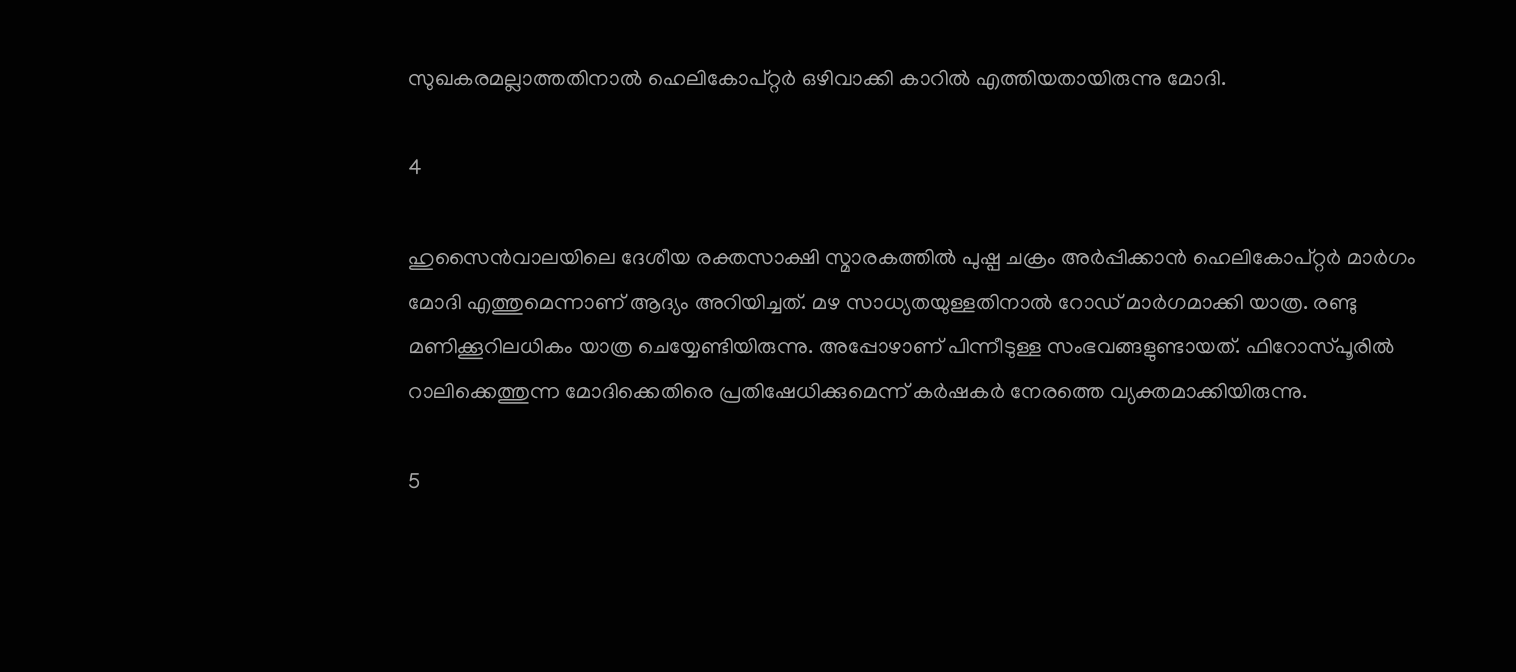സുഖകരമല്ലാത്തതിനാല്‍ ഹെലികോപ്റ്റര്‍ ഒഴിവാക്കി കാറില്‍ എത്തിയതായിരുന്നു മോദി.

4

ഹുസൈന്‍വാലയിലെ ദേശീയ രക്തസാക്ഷി സ്മാരകത്തില്‍ പുഷ്പ ചക്രം അര്‍പ്പിക്കാന്‍ ഹെലികോപ്റ്റര്‍ മാര്‍ഗം മോദി എത്തുമെന്നാണ് ആദ്യം അറിയിച്ചത്. മഴ സാധ്യതയുള്ളതിനാല്‍ റോഡ് മാര്‍ഗമാക്കി യാത്ര. രണ്ടു മണിക്കൂറിലധികം യാത്ര ചെയ്യേണ്ടിയിരുന്നു. അപ്പോഴാണ് പിന്നീടുള്ള സംഭവങ്ങളുണ്ടായത്. ഫിറോസ്പൂരില്‍ റാലിക്കെത്തുന്ന മോദിക്കെതിരെ പ്രതിഷേധിക്കുമെന്ന് കര്‍ഷകര്‍ നേരത്തെ വ്യക്തമാക്കിയിരുന്നു.

5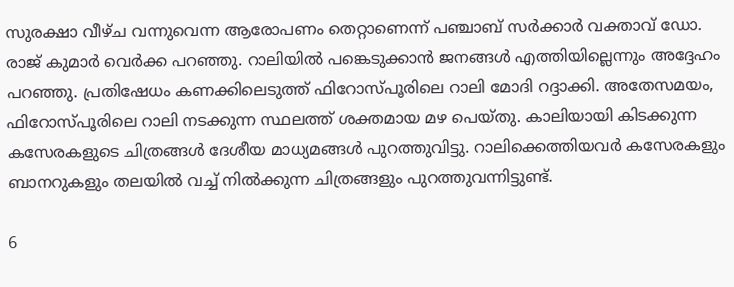സുരക്ഷാ വീഴ്ച വന്നുവെന്ന ആരോപണം തെറ്റാണെന്ന് പഞ്ചാബ് സര്‍ക്കാര്‍ വക്താവ് ഡോ. രാജ് കുമാര്‍ വെര്‍ക്ക പറഞ്ഞു. റാലിയില്‍ പങ്കെടുക്കാന്‍ ജനങ്ങള്‍ എത്തിയില്ലെന്നും അദ്ദേഹം പറഞ്ഞു. പ്രതിഷേധം കണക്കിലെടുത്ത് ഫിറോസ്പൂരിലെ റാലി മോദി റദ്ദാക്കി. അതേസമയം, ഫിറോസ്പൂരിലെ റാലി നടക്കുന്ന സ്ഥലത്ത് ശക്തമായ മഴ പെയ്തു. കാലിയായി കിടക്കുന്ന കസേരകളുടെ ചിത്രങ്ങള്‍ ദേശീയ മാധ്യമങ്ങള്‍ പുറത്തുവിട്ടു. റാലിക്കെത്തിയവര്‍ കസേരകളും ബാനറുകളും തലയില്‍ വച്ച് നില്‍ക്കുന്ന ചിത്രങ്ങളും പുറത്തുവന്നിട്ടുണ്ട്.

6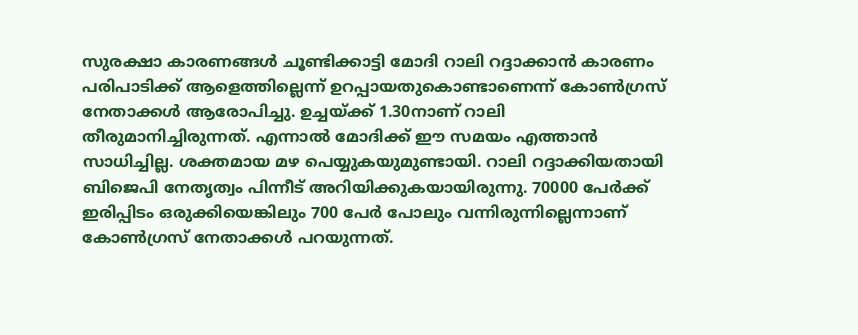സുരക്ഷാ കാരണങ്ങള്‍ ചൂണ്ടിക്കാട്ടി മോദി റാലി റദ്ദാക്കാന്‍ കാരണം പരിപാടിക്ക് ആളെത്തില്ലെന്ന് ഉറപ്പായതുകൊണ്ടാണെന്ന് കോണ്‍ഗ്രസ് നേതാക്കള്‍ ആരോപിച്ചു. ഉച്ചയ്ക്ക് 1.30നാണ് റാലി തീരുമാനിച്ചിരുന്നത്. എന്നാല്‍ മോദിക്ക് ഈ സമയം എത്താന്‍ സാധിച്ചില്ല. ശക്തമായ മഴ പെയ്യുകയുമുണ്ടായി. റാലി റദ്ദാക്കിയതായി ബിജെപി നേതൃത്വം പിന്നീട് അറിയിക്കുകയായിരുന്നു. 70000 പേര്‍ക്ക് ഇരിപ്പിടം ഒരുക്കിയെങ്കിലും 700 പേര്‍ പോലും വന്നിരുന്നില്ലെന്നാണ് കോണ്‍ഗ്രസ് നേതാക്കള്‍ പറയുന്നത്.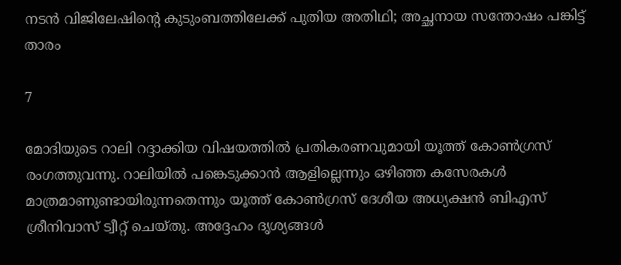നടന്‍ വിജിലേഷിന്റെ കുടുംബത്തിലേക്ക് പുതിയ അതിഥി; അച്ഛനായ സന്തോഷം പങ്കിട്ട് താരം

7

മോദിയുടെ റാലി റദ്ദാക്കിയ വിഷയത്തില്‍ പ്രതികരണവുമായി യൂത്ത് കോണ്‍ഗ്രസ് രംഗത്തുവന്നു. റാലിയില്‍ പങ്കെടുക്കാന്‍ ആളില്ലെന്നും ഒഴിഞ്ഞ കസേരകള്‍ മാത്രമാണുണ്ടായിരുന്നതെന്നും യൂത്ത് കോണ്‍ഗ്രസ് ദേശീയ അധ്യക്ഷന്‍ ബിഎസ് ശ്രീനിവാസ് ട്വീറ്റ് ചെയ്തു. അദ്ദേഹം ദൃശ്യങ്ങള്‍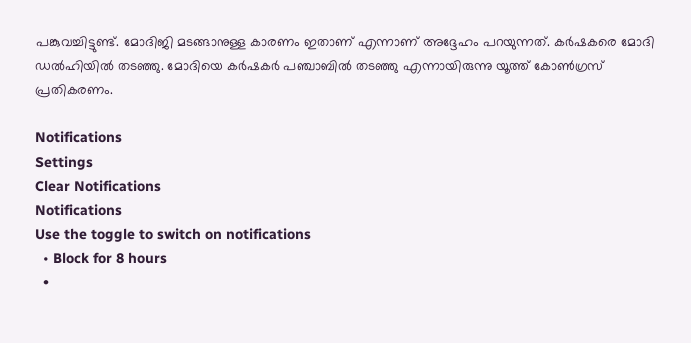പങ്കുവച്ചിട്ടുണ്ട്. മോദിജി മടങ്ങാനുള്ള കാരണം ഇതാണ് എന്നാണ് അദ്ദേഹം പറയുന്നത്. കര്‍ഷകരെ മോദി ഡല്‍ഹിയില്‍ തടഞ്ഞു. മോദിയെ കര്‍ഷകര്‍ പഞ്ചാബില്‍ തടഞ്ഞു എന്നായിരുന്നു യൂത്ത് കോണ്‍ഗ്രസ് പ്രതികരണം.

Notifications
Settings
Clear Notifications
Notifications
Use the toggle to switch on notifications
  • Block for 8 hours
  •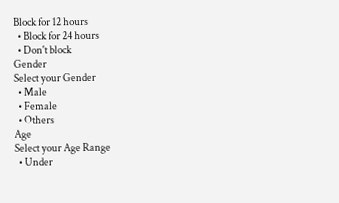Block for 12 hours
  • Block for 24 hours
  • Don't block
Gender
Select your Gender
  • Male
  • Female
  • Others
Age
Select your Age Range
  • Under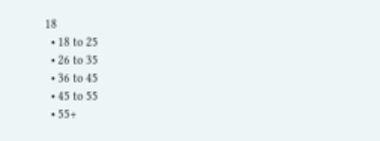18
  • 18 to 25
  • 26 to 35
  • 36 to 45
  • 45 to 55
  • 55+